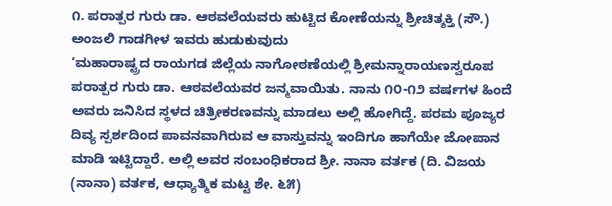೧. ಪರಾತ್ಪರ ಗುರು ಡಾ. ಆಠವಲೆಯವರು ಹುಟ್ಟಿದ ಕೋಣೆಯನ್ನು ಶ್ರೀಚಿತ್ಶಕ್ತಿ (ಸೌ.) ಅಂಜಲಿ ಗಾಡಗೀಳ ಇವರು ಹುಡುಕುವುದು
‘ಮಹಾರಾಷ್ಟ್ರದ ರಾಯಗಡ ಜಿಲ್ಲೆಯ ನಾಗೋಠಣೆಯಲ್ಲಿ ಶ್ರೀಮನ್ನಾರಾಯಣಸ್ವರೂಪ ಪರಾತ್ಪರ ಗುರು ಡಾ. ಆಠವಲೆಯವರ ಜನ್ಮವಾಯಿತು. ನಾನು ೧೦-೧೨ ವರ್ಷಗಳ ಹಿಂದೆ ಅವರು ಜನಿಸಿದ ಸ್ಥಳದ ಚಿತ್ರೀಕರಣವನ್ನು ಮಾಡಲು ಅಲ್ಲಿ ಹೋಗಿದ್ದೆ. ಪರಮ ಪೂಜ್ಯರ ದಿವ್ಯ ಸ್ಪರ್ಶದಿಂದ ಪಾವನವಾಗಿರುವ ಆ ವಾಸ್ತುವನ್ನು ಇಂದಿಗೂ ಹಾಗೆಯೇ ಜೋಪಾನ ಮಾಡಿ ಇಟ್ಟಿದ್ದಾರೆ. ಅಲ್ಲಿ ಅವರ ಸಂಬಂಧಿಕರಾದ ಶ್ರೀ. ನಾನಾ ವರ್ತಕ (ದಿ. ವಿಜಯ (ನಾನಾ) ವರ್ತಕ, ಆಧ್ಯಾತ್ಮಿಕ ಮಟ್ಟ ಶೇ. ೬೫)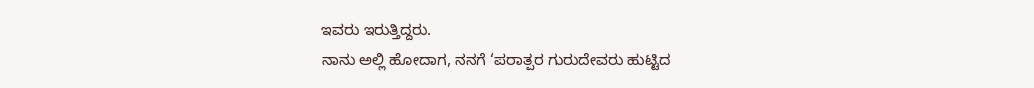ಇವರು ಇರುತ್ತಿದ್ದರು.
ನಾನು ಅಲ್ಲಿ ಹೋದಾಗ, ನನಗೆ ‘ಪರಾತ್ಪರ ಗುರುದೇವರು ಹುಟ್ಟಿದ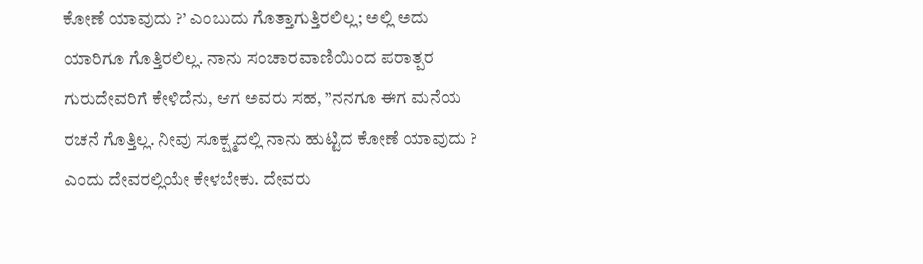ಕೋಣೆ ಯಾವುದು ?’ ಎಂಬುದು ಗೊತ್ತಾಗುತ್ತಿರಲಿಲ್ಲ; ಅಲ್ಲಿ ಅದು ಯಾರಿಗೂ ಗೊತ್ತಿರಲಿಲ್ಲ. ನಾನು ಸಂಚಾರವಾಣಿಯಿಂದ ಪರಾತ್ಪರ ಗುರುದೇವರಿಗೆ ಕೇಳಿದೆನು, ಆಗ ಅವರು ಸಹ, ”ನನಗೂ ಈಗ ಮನೆಯ ರಚನೆ ಗೊತ್ತಿಲ್ಲ. ನೀವು ಸೂಕ್ಷ್ಮದಲ್ಲಿ ನಾನು ಹುಟ್ಟಿದ ಕೋಣೆ ಯಾವುದು ? ಎಂದು ದೇವರಲ್ಲಿಯೇ ಕೇಳಬೇಕು. ದೇವರು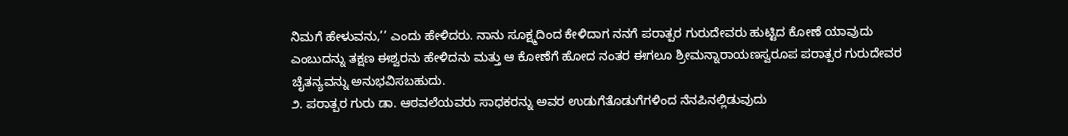ನಿಮಗೆ ಹೇಳುವನು,’’ ಎಂದು ಹೇಳಿದರು. ನಾನು ಸೂಕ್ಷ್ಮದಿಂದ ಕೇಳಿದಾಗ ನನಗೆ ಪರಾತ್ಪರ ಗುರುದೇವರು ಹುಟ್ಟಿದ ಕೋಣೆ ಯಾವುದು ಎಂಬುದನ್ನು ತಕ್ಷಣ ಈಶ್ವರನು ಹೇಳಿದನು ಮತ್ತು ಆ ಕೋಣೆಗೆ ಹೋದ ನಂತರ ಈಗಲೂ ಶ್ರೀಮನ್ನಾರಾಯಣಸ್ವರೂಪ ಪರಾತ್ಪರ ಗುರುದೇವರ ಚೈತನ್ಯವನ್ನು ಅನುಭವಿಸಬಹುದು.
೨. ಪರಾತ್ಪರ ಗುರು ಡಾ. ಆಠವಲೆಯವರು ಸಾಧಕರನ್ನು ಅವರ ಉಡುಗೆತೊಡುಗೆಗಳಿಂದ ನೆನಪಿನಲ್ಲಿಡುವುದು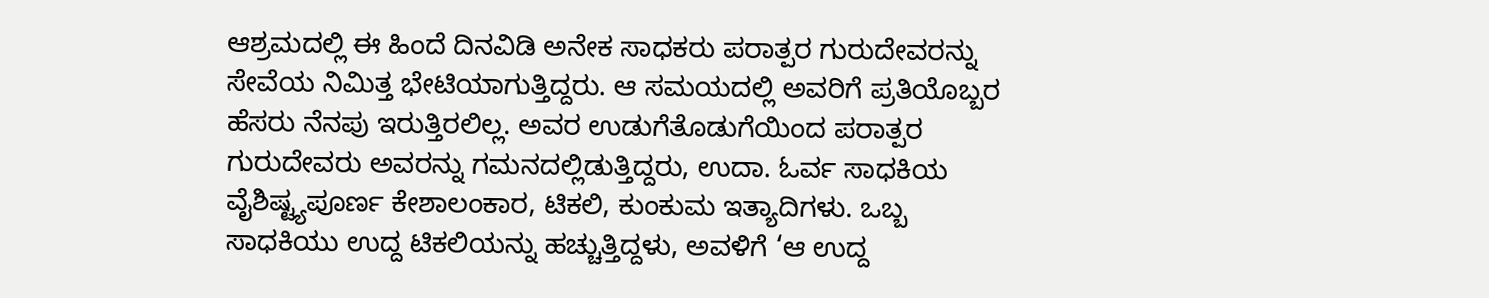ಆಶ್ರಮದಲ್ಲಿ ಈ ಹಿಂದೆ ದಿನವಿಡಿ ಅನೇಕ ಸಾಧಕರು ಪರಾತ್ಪರ ಗುರುದೇವರನ್ನು ಸೇವೆಯ ನಿಮಿತ್ತ ಭೇಟಿಯಾಗುತ್ತಿದ್ದರು. ಆ ಸಮಯದಲ್ಲಿ ಅವರಿಗೆ ಪ್ರತಿಯೊಬ್ಬರ ಹೆಸರು ನೆನಪು ಇರುತ್ತಿರಲಿಲ್ಲ. ಅವರ ಉಡುಗೆತೊಡುಗೆಯಿಂದ ಪರಾತ್ಪರ ಗುರುದೇವರು ಅವರನ್ನು ಗಮನದಲ್ಲಿಡುತ್ತಿದ್ದರು, ಉದಾ. ಓರ್ವ ಸಾಧಕಿಯ ವೈಶಿಷ್ಟ್ಯಪೂರ್ಣ ಕೇಶಾಲಂಕಾರ, ಟಿಕಲಿ, ಕುಂಕುಮ ಇತ್ಯಾದಿಗಳು. ಒಬ್ಬ ಸಾಧಕಿಯು ಉದ್ದ ಟಿಕಲಿಯನ್ನು ಹಚ್ಚುತ್ತಿದ್ದಳು, ಅವಳಿಗೆ ‘ಆ ಉದ್ದ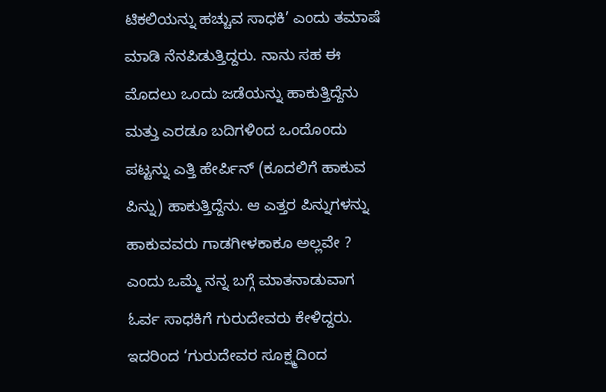ಟಿಕಲಿಯನ್ನು ಹಚ್ಚುವ ಸಾಧಕಿ’ ಎಂದು ತಮಾಷೆ ಮಾಡಿ ನೆನಪಿಡುತ್ತಿದ್ದರು. ನಾನು ಸಹ ಈ ಮೊದಲು ಒಂದು ಜಡೆಯನ್ನು ಹಾಕುತ್ತಿದ್ದೆನು ಮತ್ತು ಎರಡೂ ಬದಿಗಳಿಂದ ಒಂದೊಂದು ಪಟ್ಟನ್ನು ಎತ್ತಿ ಹೇರ್ಪಿನ್ (ಕೂದಲಿಗೆ ಹಾಕುವ ಪಿನ್ನು) ಹಾಕುತ್ತಿದ್ದೆನು. ಆ ಎತ್ತರ ಪಿನ್ನುಗಳನ್ನು ಹಾಕುವವರು ಗಾಡಗೀಳಕಾಕೂ ಅಲ್ಲವೇ ? ಎಂದು ಒಮ್ಮೆ ನನ್ನ ಬಗ್ಗೆ ಮಾತನಾಡುವಾಗ ಓರ್ವ ಸಾಧಕಿಗೆ ಗುರುದೇವರು ಕೇಳಿದ್ದರು. ಇದರಿಂದ ‘ಗುರುದೇವರ ಸೂಕ್ಷ್ಮದಿಂದ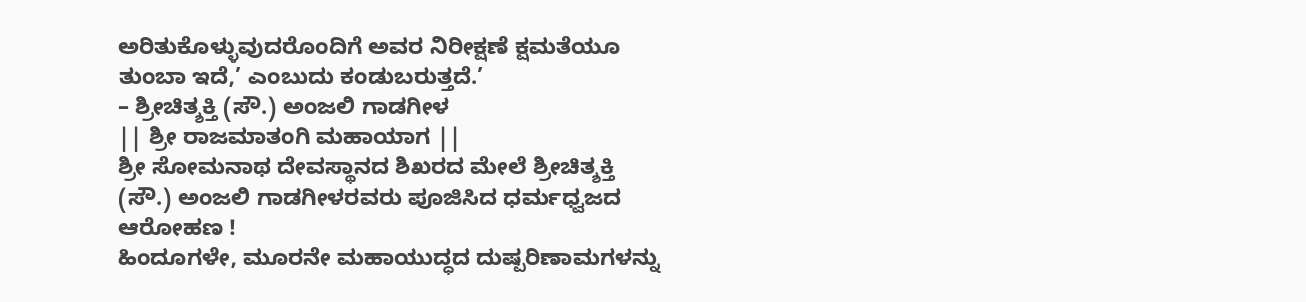ಅರಿತುಕೊಳ್ಳುವುದರೊಂದಿಗೆ ಅವರ ನಿರೀಕ್ಷಣೆ ಕ್ಷಮತೆಯೂ ತುಂಬಾ ಇದೆ,’ ಎಂಬುದು ಕಂಡುಬರುತ್ತದೆ.’
– ಶ್ರೀಚಿತ್ಶಕ್ತಿ (ಸೌ.) ಅಂಜಲಿ ಗಾಡಗೀಳ
|| ಶ್ರೀ ರಾಜಮಾತಂಗಿ ಮಹಾಯಾಗ ||
ಶ್ರೀ ಸೋಮನಾಥ ದೇವಸ್ಥಾನದ ಶಿಖರದ ಮೇಲೆ ಶ್ರೀಚಿತ್ಶಕ್ತಿ (ಸೌ.) ಅಂಜಲಿ ಗಾಡಗೀಳರವರು ಪೂಜಿಸಿದ ಧರ್ಮಧ್ವಜದ ಆರೋಹಣ !
ಹಿಂದೂಗಳೇ, ಮೂರನೇ ಮಹಾಯುದ್ಧದ ದುಷ್ಪರಿಣಾಮಗಳನ್ನು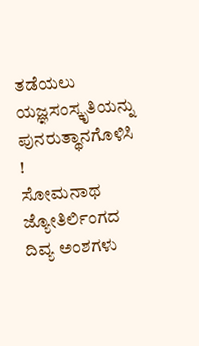ತಡೆಯಲು ಯಜ್ಞಸಂಸ್ಕೃತಿಯನ್ನು ಪುನರುತ್ಥಾನಗೊಳಿಸಿ !
ಸೋಮನಾಥ ಜ್ಯೋತಿರ್ಲಿಂಗದ ದಿವ್ಯ ಅಂಶಗಳು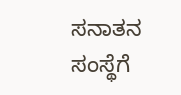ಸನಾತನ ಸಂಸ್ಥೆಗೆ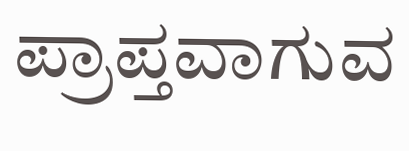ಪ್ರಾಪ್ತವಾಗುವ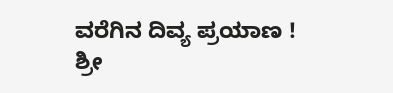ವರೆಗಿನ ದಿವ್ಯ ಪ್ರಯಾಣ !
ಶ್ರೀ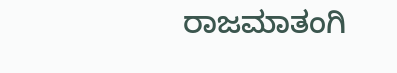ರಾಜಮಾತಂಗಿ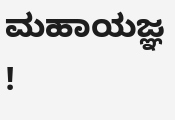ಮಹಾಯಜ್ಞ !